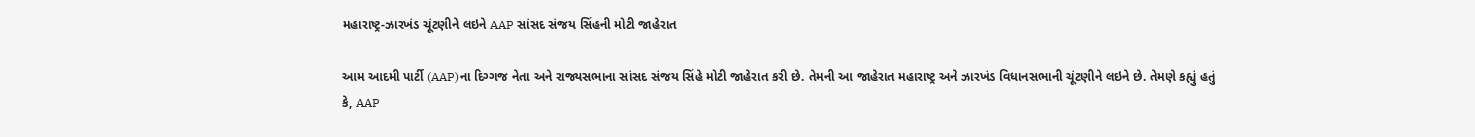મહારાષ્ટ્ર-ઝારખંડ ચૂંટણીને લઇને AAP સાંસદ સંજય સિંહની મોટી જાહેરાત

આમ આદમી પાર્ટી (AAP)ના દિગ્ગજ નેતા અને રાજ્યસભાના સાંસદ સંજય સિંહે મોટી જાહેરાત કરી છે. તેમની આ જાહેરાત મહારાષ્ટ્ર અને ઝારખંડ વિધાનસભાની ચૂંટણીને લઇને છે. તેમણે કહ્યું હતું કે, AAP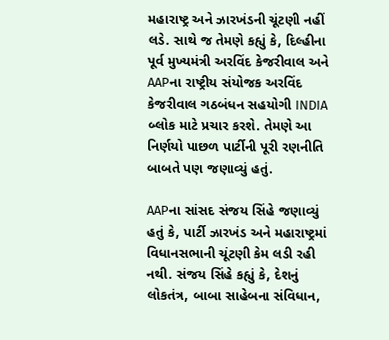મહારાષ્ટ્ર અને ઝારખંડની ચૂંટણી નહીં લડે. સાથે જ તેમણે કહ્યું કે, દિલ્હીના પૂર્વ મુખ્યમંત્રી અરવિંદ કેજરીવાલ અને AAPના રાષ્ટ્રીય સંયોજક અરવિંદ કેજરીવાલ ગઠબંધન સહયોગી INDIA બ્લોક માટે પ્રચાર કરશે. તેમણે આ નિર્ણયો પાછળ પાર્ટીની પૂરી રણનીતિ બાબતે પણ જણાવ્યું હતું.

AAPના સાંસદ સંજય સિંહે જણાવ્યું હતું કે, પાર્ટી ઝારખંડ અને મહારાષ્ટ્રમાં વિધાનસભાની ચૂંટણી કેમ લડી રહી નથી. સંજય સિંહે કહ્યું કે, દેશનું લોકતંત્ર, બાબા સાહેબના સંવિધાન,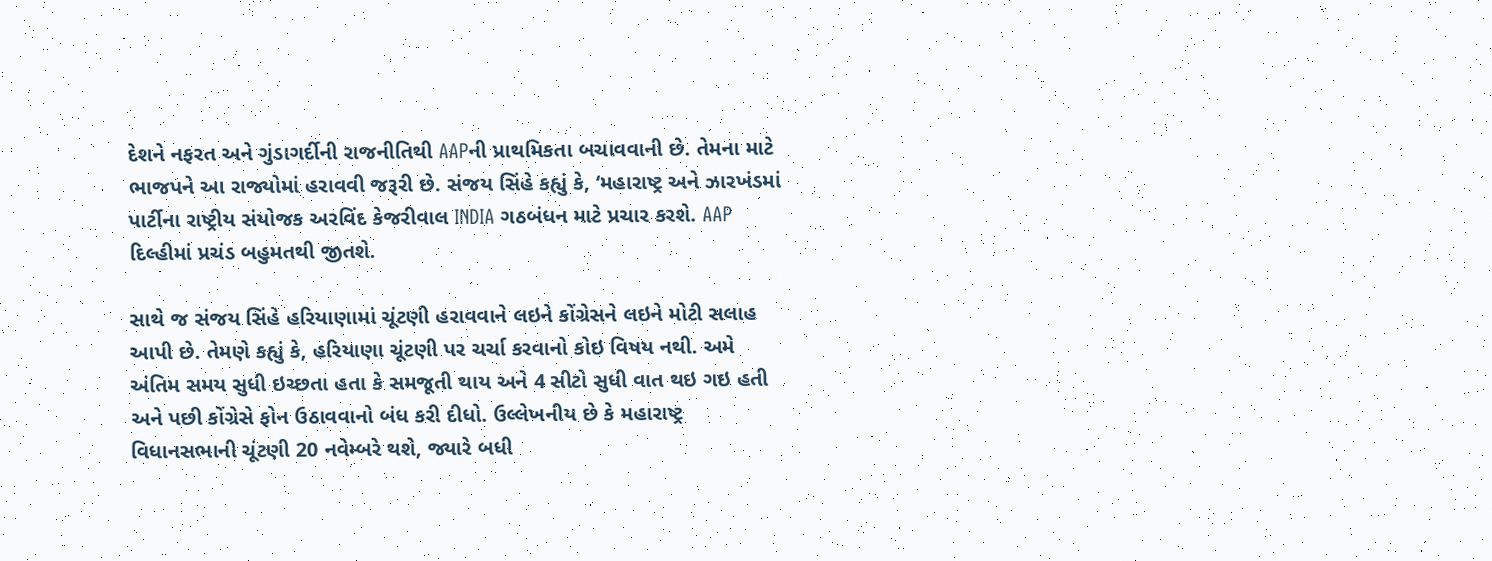દેશને નફરત અને ગુંડાગર્દીની રાજનીતિથી AAPની પ્રાથમિકતા બચાવવાની છે. તેમના માટે ભાજપને આ રાજ્યોમાં હરાવવી જરૂરી છે. સંજય સિંહે કહ્યું કે, ‘મહારાષ્ટ્ર અને ઝારખંડમાં પાર્ટીના રાષ્ટ્રીય સંયોજક અરવિંદ કેજરીવાલ INDIA ગઠબંધન માટે પ્રચાર કરશે. AAP દિલ્હીમાં પ્રચંડ બહુમતથી જીતશે.

સાથે જ સંજય સિંહે હરિયાણામાં ચૂંટણી હરાવવાને લઇને કોંગ્રેસને લઇને મોટી સલાહ આપી છે. તેમણે કહ્યું કે, હરિયાણા ચૂંટણી પર ચર્ચા કરવાનો કોઇ વિષય નથી. અમે અંતિમ સમય સુધી ઇચ્છતા હતા કે સમજૂતી થાય અને 4 સીટો સુધી વાત થઇ ગઇ હતી અને પછી કોંગ્રેસે ફોન ઉઠાવવાનો બંધ કરી દીધો. ઉલ્લેખનીય છે કે મહારાષ્ટ્ર વિધાનસભાની ચૂંટણી 20 નવેમ્બરે થશે, જ્યારે બધી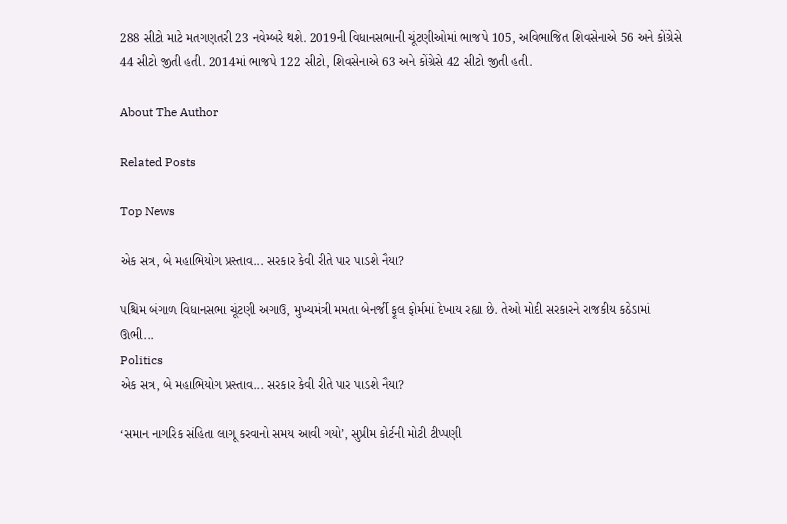288 સીટો માટે મતગણતરી 23 નવેમ્બરે થશે. 2019ની વિધાનસભાની ચૂંટણીઓમાં ભાજપે 105, અવિભાજિત શિવસેનાએ 56 અને કોંગ્રેસે 44 સીટો જીતી હતી. 2014માં ભાજપે 122 સીટો, શિવસેનાએ 63 અને કોંગ્રેસે 42 સીટો જીતી હતી.

About The Author

Related Posts

Top News

એક સત્ર, બે મહાભિયોગ પ્રસ્તાવ... સરકાર કેવી રીતે પાર પાડશે નૈયા?

પશ્ચિમ બંગાળ વિધાનસભા ચૂંટણી અગાઉ, મુખ્યમંત્રી મમતા બેનર્જી ફૂલ ફોર્મમાં દેખાય રહ્યા છે. તેઓ મોદી સરકારને રાજકીય કઠેડામાં ઊભી...
Politics
એક સત્ર, બે મહાભિયોગ પ્રસ્તાવ... સરકાર કેવી રીતે પાર પાડશે નૈયા?

‘સમાન નાગરિક સંહિતા લાગૂ કરવાનો સમય આવી ગયો’, સુપ્રીમ કોર્ટની મોટી ટીપ્પણી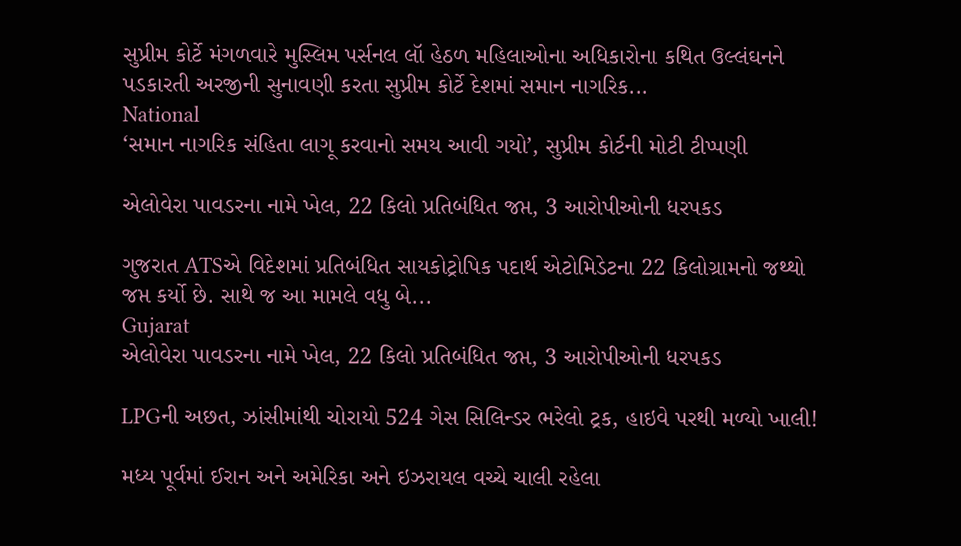સુપ્રીમ કોર્ટે મંગળવારે મુસ્લિમ પર્સનલ લૉ હેઠળ મહિલાઓના અધિકારોના કથિત ઉલ્લંઘનને પડકારતી અરજીની સુનાવણી કરતા સુપ્રીમ કોર્ટે દેશમાં સમાન નાગરિક...
National
‘સમાન નાગરિક સંહિતા લાગૂ કરવાનો સમય આવી ગયો’, સુપ્રીમ કોર્ટની મોટી ટીપ્પણી

એલોવેરા પાવડરના નામે ખેલ, 22 કિલો પ્રતિબંધિત જપ્ત, 3 આરોપીઓની ધરપકડ

ગુજરાત ATSએ વિદેશમાં પ્રતિબંધિત સાયકોટ્રોપિક પદાર્થ એટોમિડેટના 22 કિલોગ્રામનો જથ્થો જપ્ત કર્યો છે. સાથે જ આ મામલે વધુ બે...
Gujarat
એલોવેરા પાવડરના નામે ખેલ, 22 કિલો પ્રતિબંધિત જપ્ત, 3 આરોપીઓની ધરપકડ

LPGની અછત, ઝાંસીમાંથી ચોરાયો 524 ગેસ સિલિન્ડર ભરેલો ટ્રક, હાઇવે પરથી મળ્યો ખાલી!

મધ્ય પૂર્વમાં ઈરાન અને અમેરિકા અને ઇઝરાયલ વચ્ચે ચાલી રહેલા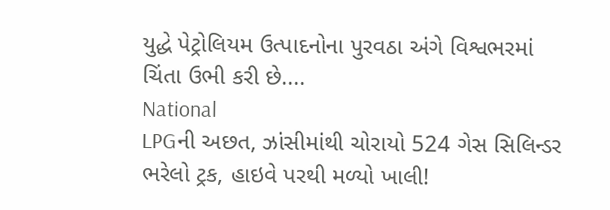યુદ્ધે પેટ્રોલિયમ ઉત્પાદનોના પુરવઠા અંગે વિશ્વભરમાં ચિંતા ઉભી કરી છે....
National
LPGની અછત, ઝાંસીમાંથી ચોરાયો 524 ગેસ સિલિન્ડર ભરેલો ટ્રક, હાઇવે પરથી મળ્યો ખાલી!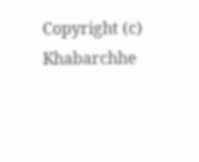Copyright (c) Khabarchhe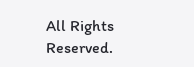All Rights Reserved.